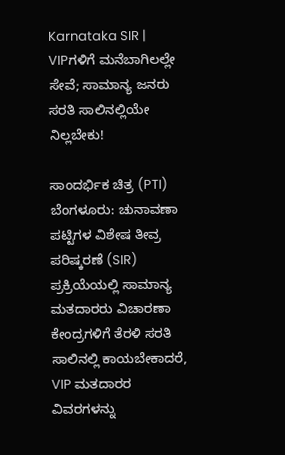Karnataka SIR | VIPಗಳಿಗೆ ಮನೆಬಾಗಿಲಲ್ಲೇ ಸೇವೆ; ಸಾಮಾನ್ಯ ಜನರು ಸರತಿ ಸಾಲಿನಲ್ಲಿಯೇ ನಿಲ್ಲಬೇಕು!

ಸಾಂದರ್ಭಿಕ ಚಿತ್ರ (PTI)
ಬೆಂಗಳೂರು: ಚುನಾವಣಾ ಪಟ್ಟಿಗಳ ವಿಶೇಷ ತೀವ್ರ ಪರಿಷ್ಕರಣೆ (SIR) ಪ್ರಕ್ರಿಯೆಯಲ್ಲಿ ಸಾಮಾನ್ಯ ಮತದಾರರು ವಿಚಾರಣಾ ಕೇಂದ್ರಗಳಿಗೆ ತೆರಳಿ ಸರತಿ ಸಾಲಿನಲ್ಲಿ ಕಾಯಬೇಕಾದರೆ, VIP ಮತದಾರರ ವಿವರಗಳನ್ನು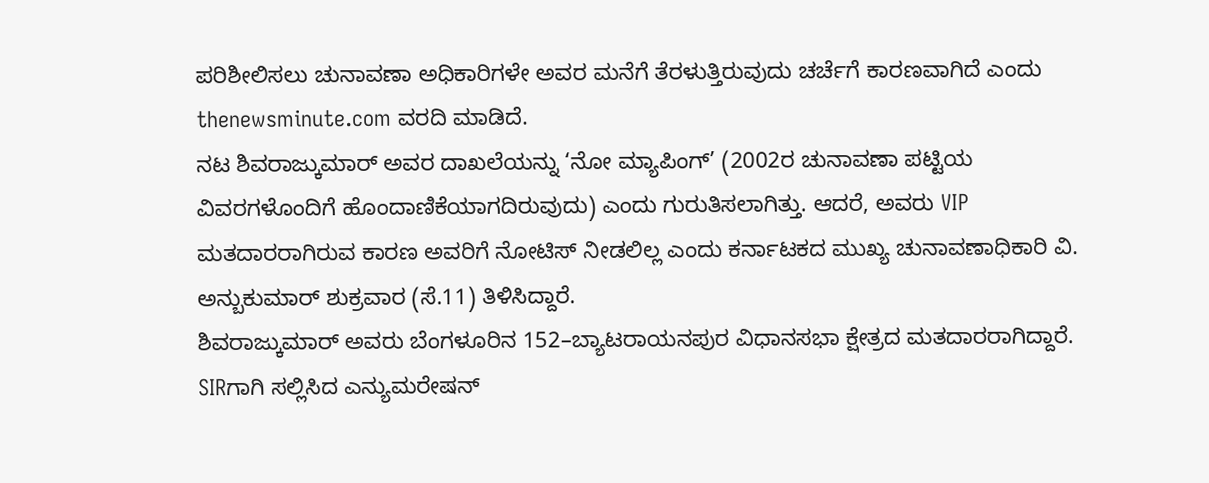ಪರಿಶೀಲಿಸಲು ಚುನಾವಣಾ ಅಧಿಕಾರಿಗಳೇ ಅವರ ಮನೆಗೆ ತೆರಳುತ್ತಿರುವುದು ಚರ್ಚೆಗೆ ಕಾರಣವಾಗಿದೆ ಎಂದು thenewsminute.com ವರದಿ ಮಾಡಿದೆ.
ನಟ ಶಿವರಾಜ್ಕುಮಾರ್ ಅವರ ದಾಖಲೆಯನ್ನು ‘ನೋ ಮ್ಯಾಪಿಂಗ್’ (2002ರ ಚುನಾವಣಾ ಪಟ್ಟಿಯ ವಿವರಗಳೊಂದಿಗೆ ಹೊಂದಾಣಿಕೆಯಾಗದಿರುವುದು) ಎಂದು ಗುರುತಿಸಲಾಗಿತ್ತು. ಆದರೆ, ಅವರು VIP ಮತದಾರರಾಗಿರುವ ಕಾರಣ ಅವರಿಗೆ ನೋಟಿಸ್ ನೀಡಲಿಲ್ಲ ಎಂದು ಕರ್ನಾಟಕದ ಮುಖ್ಯ ಚುನಾವಣಾಧಿಕಾರಿ ವಿ. ಅನ್ಬುಕುಮಾರ್ ಶುಕ್ರವಾರ (ಸೆ.11) ತಿಳಿಸಿದ್ದಾರೆ.
ಶಿವರಾಜ್ಕುಮಾರ್ ಅವರು ಬೆಂಗಳೂರಿನ 152–ಬ್ಯಾಟರಾಯನಪುರ ವಿಧಾನಸಭಾ ಕ್ಷೇತ್ರದ ಮತದಾರರಾಗಿದ್ದಾರೆ. SIRಗಾಗಿ ಸಲ್ಲಿಸಿದ ಎನ್ಯುಮರೇಷನ್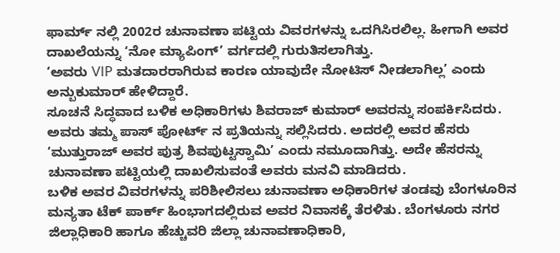ಫಾರ್ಮ್ ನಲ್ಲಿ 2002ರ ಚುನಾವಣಾ ಪಟ್ಟಿಯ ವಿವರಗಳನ್ನು ಒದಗಿಸಿರಲಿಲ್ಲ. ಹೀಗಾಗಿ ಅವರ ದಾಖಲೆಯನ್ನು ‘ನೋ ಮ್ಯಾಪಿಂಗ್’ ವರ್ಗದಲ್ಲಿ ಗುರುತಿಸಲಾಗಿತ್ತು.
‘ಅವರು VIP ಮತದಾರರಾಗಿರುವ ಕಾರಣ ಯಾವುದೇ ನೋಟಿಸ್ ನೀಡಲಾಗಿಲ್ಲ’ ಎಂದು ಅನ್ಬುಕುಮಾರ್ ಹೇಳಿದ್ದಾರೆ.
ಸೂಚನೆ ಸಿದ್ಧವಾದ ಬಳಿಕ ಅಧಿಕಾರಿಗಳು ಶಿವರಾಜ್ ಕುಮಾರ್ ಅವರನ್ನು ಸಂಪರ್ಕಿಸಿದರು. ಅವರು ತಮ್ಮ ಪಾಸ್ ಪೋರ್ಟ್ ನ ಪ್ರತಿಯನ್ನು ಸಲ್ಲಿಸಿದರು. ಅದರಲ್ಲಿ ಅವರ ಹೆಸರು ‘ಮುತ್ತುರಾಜ್ ಅವರ ಪುತ್ರ ಶಿವಪುಟ್ಟಸ್ವಾಮಿ’ ಎಂದು ನಮೂದಾಗಿತ್ತು. ಅದೇ ಹೆಸರನ್ನು ಚುನಾವಣಾ ಪಟ್ಟಿಯಲ್ಲಿ ದಾಖಲಿಸುವಂತೆ ಅವರು ಮನವಿ ಮಾಡಿದರು.
ಬಳಿಕ ಅವರ ವಿವರಗಳನ್ನು ಪರಿಶೀಲಿಸಲು ಚುನಾವಣಾ ಅಧಿಕಾರಿಗಳ ತಂಡವು ಬೆಂಗಳೂರಿನ ಮನ್ಯತಾ ಟೆಕ್ ಪಾರ್ಕ್ ಹಿಂಭಾಗದಲ್ಲಿರುವ ಅವರ ನಿವಾಸಕ್ಕೆ ತೆರಳಿತು. ಬೆಂಗಳೂರು ನಗರ ಜಿಲ್ಲಾಧಿಕಾರಿ ಹಾಗೂ ಹೆಚ್ಚುವರಿ ಜಿಲ್ಲಾ ಚುನಾವಣಾಧಿಕಾರಿ,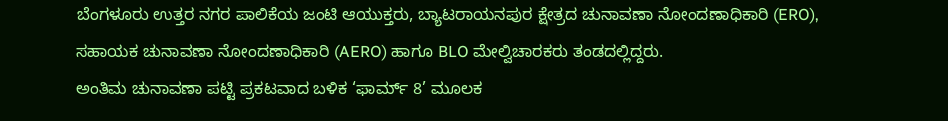ಬೆಂಗಳೂರು ಉತ್ತರ ನಗರ ಪಾಲಿಕೆಯ ಜಂಟಿ ಆಯುಕ್ತರು, ಬ್ಯಾಟರಾಯನಪುರ ಕ್ಷೇತ್ರದ ಚುನಾವಣಾ ನೋಂದಣಾಧಿಕಾರಿ (ERO), ಸಹಾಯಕ ಚುನಾವಣಾ ನೋಂದಣಾಧಿಕಾರಿ (AERO) ಹಾಗೂ BLO ಮೇಲ್ವಿಚಾರಕರು ತಂಡದಲ್ಲಿದ್ದರು.
ಅಂತಿಮ ಚುನಾವಣಾ ಪಟ್ಟಿ ಪ್ರಕಟವಾದ ಬಳಿಕ ‘ಫಾರ್ಮ್ 8’ ಮೂಲಕ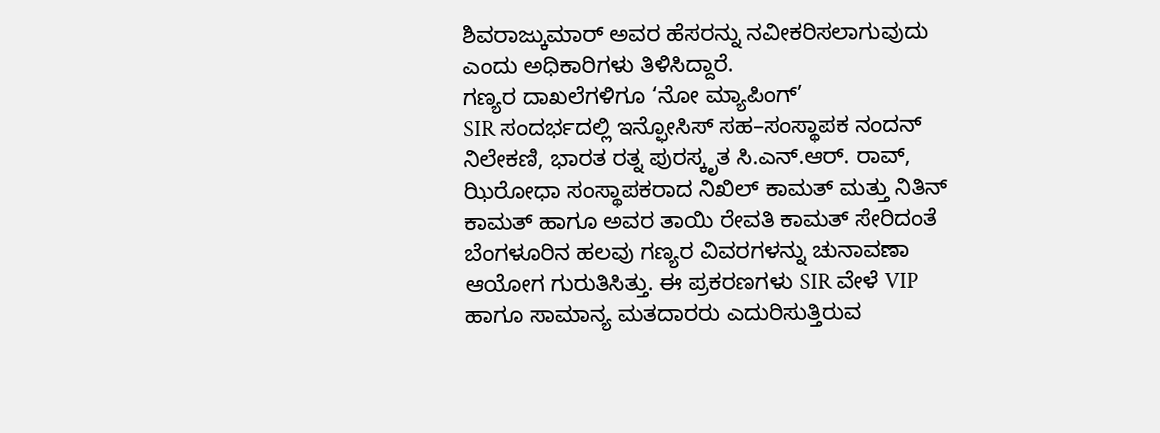ಶಿವರಾಜ್ಕುಮಾರ್ ಅವರ ಹೆಸರನ್ನು ನವೀಕರಿಸಲಾಗುವುದು ಎಂದು ಅಧಿಕಾರಿಗಳು ತಿಳಿಸಿದ್ದಾರೆ.
ಗಣ್ಯರ ದಾಖಲೆಗಳಿಗೂ ‘ನೋ ಮ್ಯಾಪಿಂಗ್’
SIR ಸಂದರ್ಭದಲ್ಲಿ ಇನ್ಫೋಸಿಸ್ ಸಹ–ಸಂಸ್ಥಾಪಕ ನಂದನ್ ನಿಲೇಕಣಿ, ಭಾರತ ರತ್ನ ಪುರಸ್ಕೃತ ಸಿ.ಎನ್.ಆರ್. ರಾವ್, ಝಿರೋಧಾ ಸಂಸ್ಥಾಪಕರಾದ ನಿಖಿಲ್ ಕಾಮತ್ ಮತ್ತು ನಿತಿನ್ ಕಾಮತ್ ಹಾಗೂ ಅವರ ತಾಯಿ ರೇವತಿ ಕಾಮತ್ ಸೇರಿದಂತೆ ಬೆಂಗಳೂರಿನ ಹಲವು ಗಣ್ಯರ ವಿವರಗಳನ್ನು ಚುನಾವಣಾ ಆಯೋಗ ಗುರುತಿಸಿತ್ತು. ಈ ಪ್ರಕರಣಗಳು SIR ವೇಳೆ VIP ಹಾಗೂ ಸಾಮಾನ್ಯ ಮತದಾರರು ಎದುರಿಸುತ್ತಿರುವ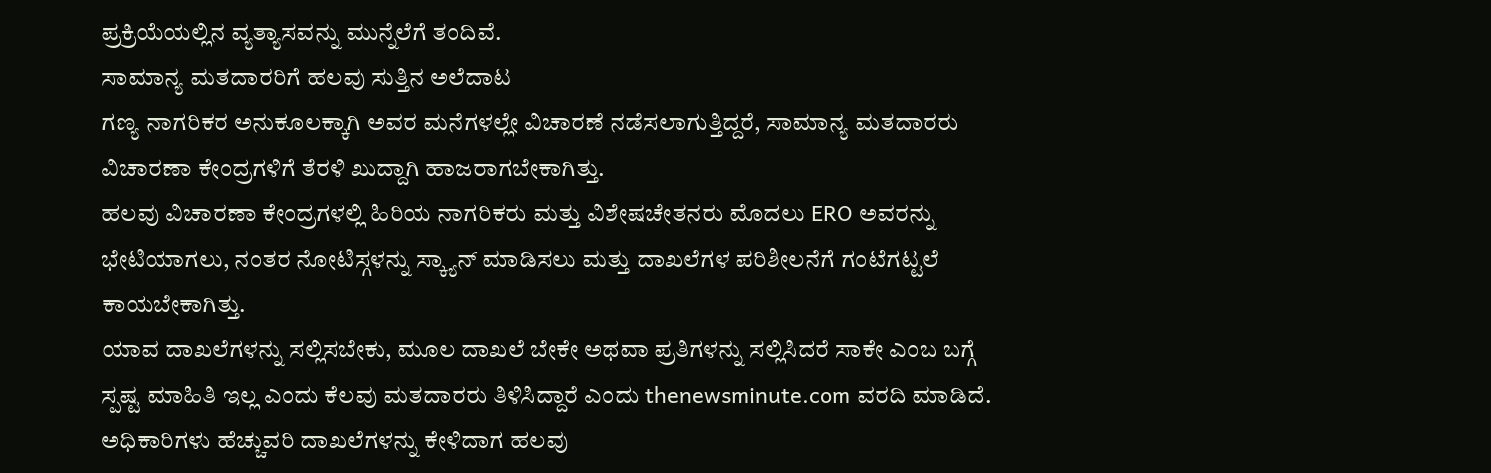ಪ್ರಕ್ರಿಯೆಯಲ್ಲಿನ ವ್ಯತ್ಯಾಸವನ್ನು ಮುನ್ನೆಲೆಗೆ ತಂದಿವೆ.
ಸಾಮಾನ್ಯ ಮತದಾರರಿಗೆ ಹಲವು ಸುತ್ತಿನ ಅಲೆದಾಟ
ಗಣ್ಯ ನಾಗರಿಕರ ಅನುಕೂಲಕ್ಕಾಗಿ ಅವರ ಮನೆಗಳಲ್ಲೇ ವಿಚಾರಣೆ ನಡೆಸಲಾಗುತ್ತಿದ್ದರೆ, ಸಾಮಾನ್ಯ ಮತದಾರರು ವಿಚಾರಣಾ ಕೇಂದ್ರಗಳಿಗೆ ತೆರಳಿ ಖುದ್ದಾಗಿ ಹಾಜರಾಗಬೇಕಾಗಿತ್ತು.
ಹಲವು ವಿಚಾರಣಾ ಕೇಂದ್ರಗಳಲ್ಲಿ ಹಿರಿಯ ನಾಗರಿಕರು ಮತ್ತು ವಿಶೇಷಚೇತನರು ಮೊದಲು ERO ಅವರನ್ನು ಭೇಟಿಯಾಗಲು, ನಂತರ ನೋಟಿಸ್ಗಳನ್ನು ಸ್ಕ್ಯಾನ್ ಮಾಡಿಸಲು ಮತ್ತು ದಾಖಲೆಗಳ ಪರಿಶೀಲನೆಗೆ ಗಂಟೆಗಟ್ಟಲೆ ಕಾಯಬೇಕಾಗಿತ್ತು.
ಯಾವ ದಾಖಲೆಗಳನ್ನು ಸಲ್ಲಿಸಬೇಕು, ಮೂಲ ದಾಖಲೆ ಬೇಕೇ ಅಥವಾ ಪ್ರತಿಗಳನ್ನು ಸಲ್ಲಿಸಿದರೆ ಸಾಕೇ ಎಂಬ ಬಗ್ಗೆ ಸ್ಪಷ್ಟ ಮಾಹಿತಿ ಇಲ್ಲ ಎಂದು ಕೆಲವು ಮತದಾರರು ತಿಳಿಸಿದ್ದಾರೆ ಎಂದು thenewsminute.com ವರದಿ ಮಾಡಿದೆ.
ಅಧಿಕಾರಿಗಳು ಹೆಚ್ಚುವರಿ ದಾಖಲೆಗಳನ್ನು ಕೇಳಿದಾಗ ಹಲವು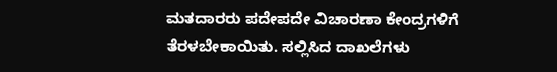ಮತದಾರರು ಪದೇಪದೇ ವಿಚಾರಣಾ ಕೇಂದ್ರಗಳಿಗೆ ತೆರಳಬೇಕಾಯಿತು. ಸಲ್ಲಿಸಿದ ದಾಖಲೆಗಳು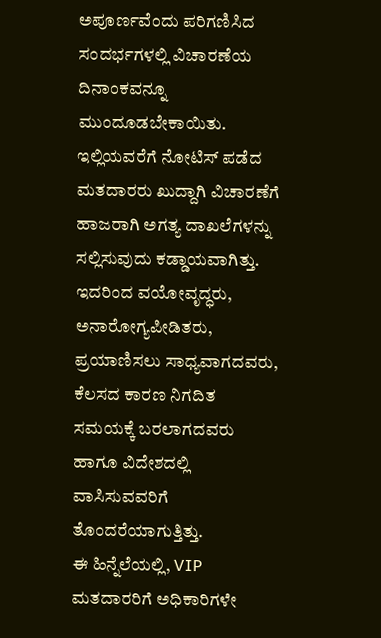ಅಪೂರ್ಣವೆಂದು ಪರಿಗಣಿಸಿದ ಸಂದರ್ಭಗಳಲ್ಲಿ ವಿಚಾರಣೆಯ ದಿನಾಂಕವನ್ನೂ ಮುಂದೂಡಬೇಕಾಯಿತು.
ಇಲ್ಲಿಯವರೆಗೆ ನೋಟಿಸ್ ಪಡೆದ ಮತದಾರರು ಖುದ್ದಾಗಿ ವಿಚಾರಣೆಗೆ ಹಾಜರಾಗಿ ಅಗತ್ಯ ದಾಖಲೆಗಳನ್ನು ಸಲ್ಲಿಸುವುದು ಕಡ್ಡಾಯವಾಗಿತ್ತು. ಇದರಿಂದ ವಯೋವೃದ್ಧರು, ಅನಾರೋಗ್ಯಪೀಡಿತರು, ಪ್ರಯಾಣಿಸಲು ಸಾಧ್ಯವಾಗದವರು, ಕೆಲಸದ ಕಾರಣ ನಿಗದಿತ ಸಮಯಕ್ಕೆ ಬರಲಾಗದವರು ಹಾಗೂ ವಿದೇಶದಲ್ಲಿ ವಾಸಿಸುವವರಿಗೆ ತೊಂದರೆಯಾಗುತ್ತಿತ್ತು.
ಈ ಹಿನ್ನೆಲೆಯಲ್ಲಿ, VIP ಮತದಾರರಿಗೆ ಅಧಿಕಾರಿಗಳೇ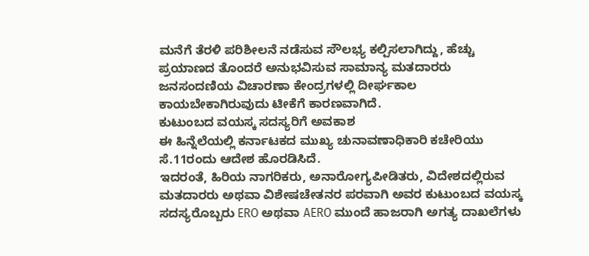ಮನೆಗೆ ತೆರಳಿ ಪರಿಶೀಲನೆ ನಡೆಸುವ ಸೌಲಭ್ಯ ಕಲ್ಪಿಸಲಾಗಿದ್ದು, ಹೆಚ್ಚು ಪ್ರಯಾಣದ ತೊಂದರೆ ಅನುಭವಿಸುವ ಸಾಮಾನ್ಯ ಮತದಾರರು ಜನಸಂದಣಿಯ ವಿಚಾರಣಾ ಕೇಂದ್ರಗಳಲ್ಲಿ ದೀರ್ಘಕಾಲ ಕಾಯಬೇಕಾಗಿರುವುದು ಟೀಕೆಗೆ ಕಾರಣವಾಗಿದೆ.
ಕುಟುಂಬದ ವಯಸ್ಕ ಸದಸ್ಯರಿಗೆ ಅವಕಾಶ
ಈ ಹಿನ್ನೆಲೆಯಲ್ಲಿ ಕರ್ನಾಟಕದ ಮುಖ್ಯ ಚುನಾವಣಾಧಿಕಾರಿ ಕಚೇರಿಯು ಸೆ.11ರಂದು ಆದೇಶ ಹೊರಡಿಸಿದೆ.
ಇದರಂತೆ, ಹಿರಿಯ ನಾಗರಿಕರು, ಅನಾರೋಗ್ಯಪೀಡಿತರು, ವಿದೇಶದಲ್ಲಿರುವ ಮತದಾರರು ಅಥವಾ ವಿಶೇಷಚೇತನರ ಪರವಾಗಿ ಅವರ ಕುಟುಂಬದ ವಯಸ್ಕ ಸದಸ್ಯರೊಬ್ಬರು ERO ಅಥವಾ AERO ಮುಂದೆ ಹಾಜರಾಗಿ ಅಗತ್ಯ ದಾಖಲೆಗಳು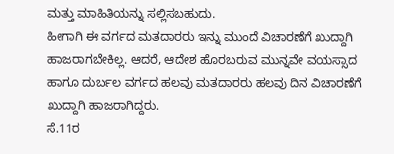ಮತ್ತು ಮಾಹಿತಿಯನ್ನು ಸಲ್ಲಿಸಬಹುದು.
ಹೀಗಾಗಿ ಈ ವರ್ಗದ ಮತದಾರರು ಇನ್ನು ಮುಂದೆ ವಿಚಾರಣೆಗೆ ಖುದ್ದಾಗಿ ಹಾಜರಾಗಬೇಕಿಲ್ಲ. ಆದರೆ, ಆದೇಶ ಹೊರಬರುವ ಮುನ್ನವೇ ವಯಸ್ಸಾದ ಹಾಗೂ ದುರ್ಬಲ ವರ್ಗದ ಹಲವು ಮತದಾರರು ಹಲವು ದಿನ ವಿಚಾರಣೆಗೆ ಖುದ್ದಾಗಿ ಹಾಜರಾಗಿದ್ದರು.
ಸೆ.11ರ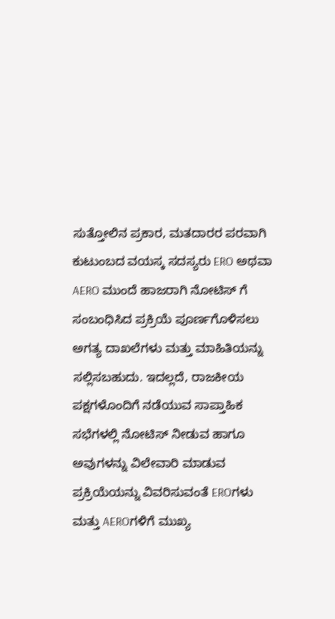ಸುತ್ತೋಲಿನ ಪ್ರಕಾರ, ಮತದಾರರ ಪರವಾಗಿ ಕುಟುಂಬದ ವಯಸ್ಕ ಸದಸ್ಯರು ERO ಅಥವಾ AERO ಮುಂದೆ ಹಾಜರಾಗಿ ನೋಟಿಸ್ ಗೆ ಸಂಬಂಧಿಸಿದ ಪ್ರಕ್ರಿಯೆ ಪೂರ್ಣಗೊಳಿಸಲು ಅಗತ್ಯ ದಾಖಲೆಗಳು ಮತ್ತು ಮಾಹಿತಿಯನ್ನು ಸಲ್ಲಿಸಬಹುದು. ಇದಲ್ಲದೆ, ರಾಜಕೀಯ ಪಕ್ಷಗಳೊಂದಿಗೆ ನಡೆಯುವ ಸಾಪ್ತಾಹಿಕ ಸಭೆಗಳಲ್ಲಿ ನೋಟಿಸ್ ನೀಡುವ ಹಾಗೂ ಅವುಗಳನ್ನು ವಿಲೇವಾರಿ ಮಾಡುವ ಪ್ರಕ್ರಿಯೆಯನ್ನು ವಿವರಿಸುವಂತೆ EROಗಳು ಮತ್ತು AEROಗಳಿಗೆ ಮುಖ್ಯ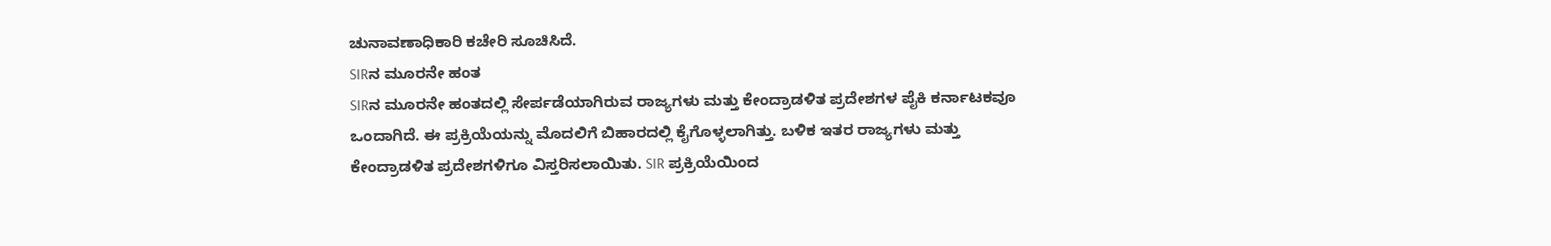ಚುನಾವಣಾಧಿಕಾರಿ ಕಚೇರಿ ಸೂಚಿಸಿದೆ.
SIRನ ಮೂರನೇ ಹಂತ
SIRನ ಮೂರನೇ ಹಂತದಲ್ಲಿ ಸೇರ್ಪಡೆಯಾಗಿರುವ ರಾಜ್ಯಗಳು ಮತ್ತು ಕೇಂದ್ರಾಡಳಿತ ಪ್ರದೇಶಗಳ ಪೈಕಿ ಕರ್ನಾಟಕವೂ ಒಂದಾಗಿದೆ. ಈ ಪ್ರಕ್ರಿಯೆಯನ್ನು ಮೊದಲಿಗೆ ಬಿಹಾರದಲ್ಲಿ ಕೈಗೊಳ್ಳಲಾಗಿತ್ತು. ಬಳಿಕ ಇತರ ರಾಜ್ಯಗಳು ಮತ್ತು ಕೇಂದ್ರಾಡಳಿತ ಪ್ರದೇಶಗಳಿಗೂ ವಿಸ್ತರಿಸಲಾಯಿತು. SIR ಪ್ರಕ್ರಿಯೆಯಿಂದ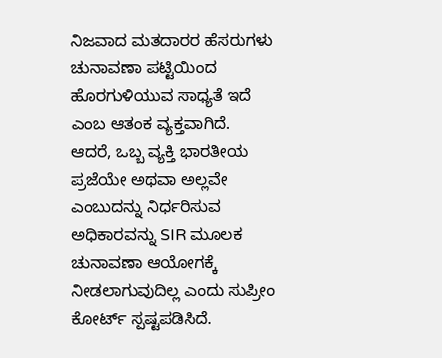ನಿಜವಾದ ಮತದಾರರ ಹೆಸರುಗಳು ಚುನಾವಣಾ ಪಟ್ಟಿಯಿಂದ ಹೊರಗುಳಿಯುವ ಸಾಧ್ಯತೆ ಇದೆ ಎಂಬ ಆತಂಕ ವ್ಯಕ್ತವಾಗಿದೆ.
ಆದರೆ, ಒಬ್ಬ ವ್ಯಕ್ತಿ ಭಾರತೀಯ ಪ್ರಜೆಯೇ ಅಥವಾ ಅಲ್ಲವೇ ಎಂಬುದನ್ನು ನಿರ್ಧರಿಸುವ ಅಧಿಕಾರವನ್ನು SIR ಮೂಲಕ ಚುನಾವಣಾ ಆಯೋಗಕ್ಕೆ ನೀಡಲಾಗುವುದಿಲ್ಲ ಎಂದು ಸುಪ್ರೀಂ ಕೋರ್ಟ್ ಸ್ಪಷ್ಟಪಡಿಸಿದೆ.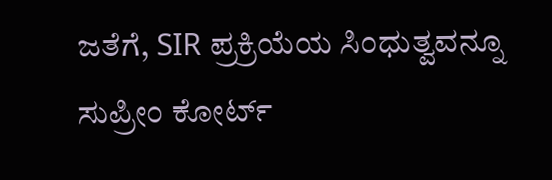ಜತೆಗೆ, SIR ಪ್ರಕ್ರಿಯೆಯ ಸಿಂಧುತ್ವವನ್ನೂ ಸುಪ್ರೀಂ ಕೋರ್ಟ್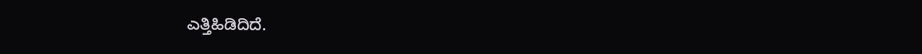ಎತ್ತಿಹಿಡಿದಿದೆ.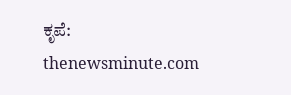ಕೃಪೆ: thenewsminute.com